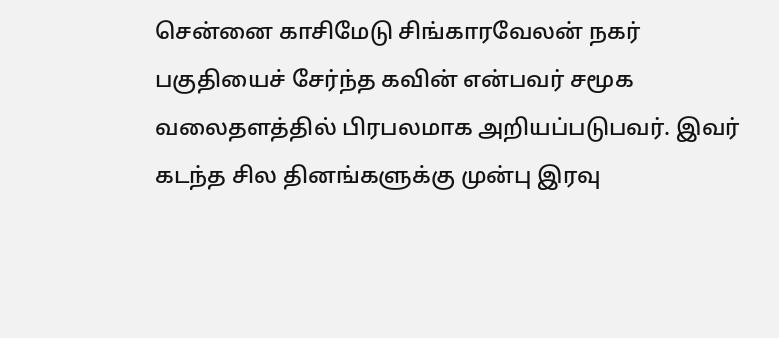சென்னை காசிமேடு சிங்காரவேலன் நகர் பகுதியைச் சேர்ந்த கவின் என்பவர் சமூக வலைதளத்தில் பிரபலமாக அறியப்படுபவர். இவர் கடந்த சில தினங்களுக்கு முன்பு இரவு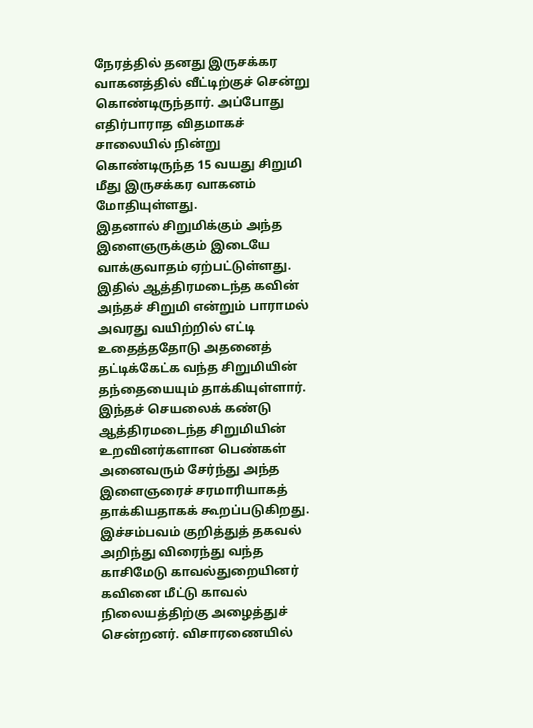நேரத்தில் தனது இருசக்கர வாகனத்தில் வீட்டிற்குச் சென்று கொண்டிருந்தார். அப்போது எதிர்பாராத விதமாகச் சாலையில் நின்று கொண்டிருந்த 15 வயது சிறுமி மீது இருசக்கர வாகனம் மோதியுள்ளது.
இதனால் சிறுமிக்கும் அந்த இளைஞருக்கும் இடையே வாக்குவாதம் ஏற்பட்டுள்ளது. இதில் ஆத்திரமடைந்த கவின் அந்தச் சிறுமி என்றும் பாராமல் அவரது வயிற்றில் எட்டி உதைத்ததோடு அதனைத் தட்டிக்கேட்க வந்த சிறுமியின் தந்தையையும் தாக்கியுள்ளார். இந்தச் செயலைக் கண்டு ஆத்திரமடைந்த சிறுமியின் உறவினர்களான பெண்கள் அனைவரும் சேர்ந்து அந்த இளைஞரைச் சரமாரியாகத் தாக்கியதாகக் கூறப்படுகிறது.
இச்சம்பவம் குறித்துத் தகவல் அறிந்து விரைந்து வந்த காசிமேடு காவல்துறையினர் கவினை மீட்டு காவல் நிலையத்திற்கு அழைத்துச் சென்றனர். விசாரணையில்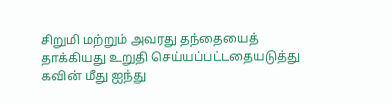சிறுமி மற்றும் அவரது தந்தையைத் தாக்கியது உறுதி செய்யப்பட்டதையடுத்து கவின் மீது ஐந்து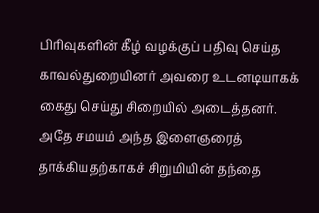பிரிவுகளின் கீழ் வழக்குப் பதிவு செய்த காவல்துறையினர் அவரை உடனடியாகக் கைது செய்து சிறையில் அடைத்தனர்.
அதே சமயம் அந்த இளைஞரைத் தாக்கியதற்காகச் சிறுமியின் தந்தை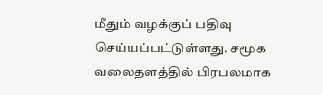மீதும் வழக்குப் பதிவு செய்யப்பட்டுள்ளது. சமூக வலைதளத்தில் பிரபலமாக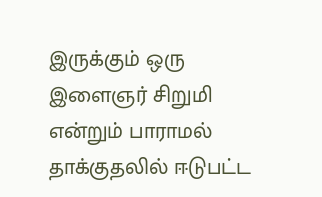இருக்கும் ஒரு இளைஞர் சிறுமி என்றும் பாராமல் தாக்குதலில் ஈடுபட்ட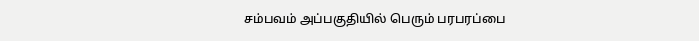சம்பவம் அப்பகுதியில் பெரும் பரபரப்பை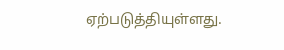ஏற்படுத்தியுள்ளது.